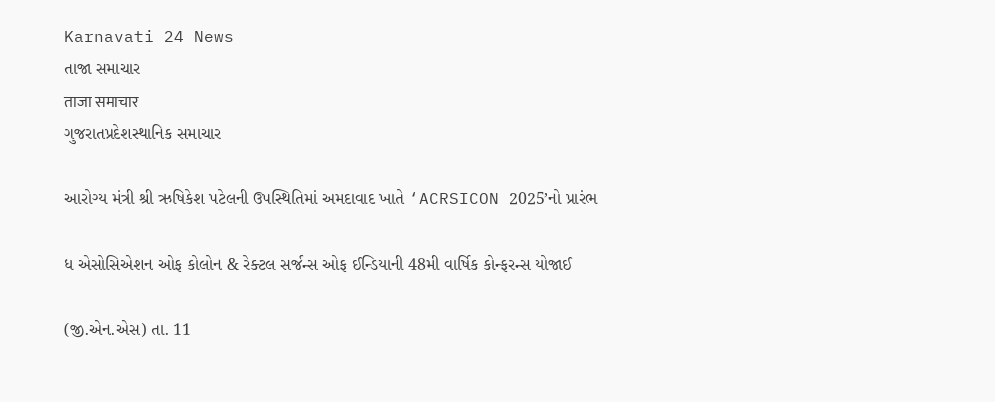Karnavati 24 News
તાજા સમાચાર
ताजा समाचार
ગુજરાતપ્રદેશસ્થાનિક સમાચાર

આરોગ્ય મંત્રી શ્રી ઋષિકેશ પટેલની ઉપસ્થિતિમાં અમદાવાદ ખાતે ‘ACRSICON 2025’નો પ્રારંભ

ધ એસોસિએશન ઓફ કોલોન & રેક્ટલ સર્જન્સ ઓફ ઈન્ડિયાની 48મી વાર્ષિક કોન્ફરન્સ યોજાઈ

(જી.એન.એસ) તા. 11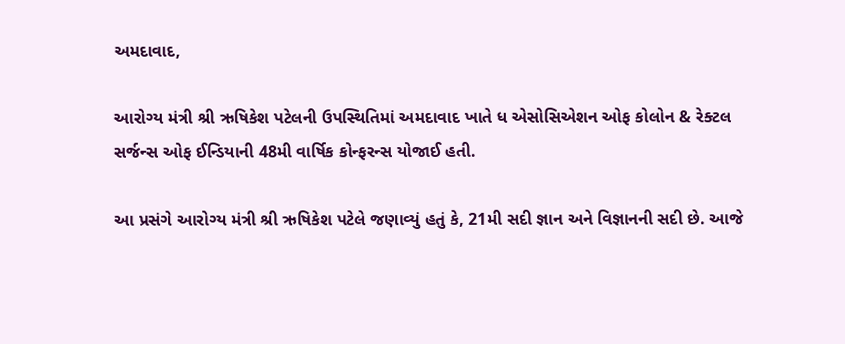અમદાવાદ,

આરોગ્ય મંત્રી શ્રી ઋષિકેશ પટેલની ઉપસ્થિતિમાં અમદાવાદ ખાતે ધ એસોસિએશન ઓફ કોલોન & રેક્ટલ સર્જન્સ ઓફ ઈન્ડિયાની 48મી વાર્ષિક કોન્ફરન્સ યોજાઈ હતી.

આ પ્રસંગે આરોગ્ય મંત્રી શ્રી ઋષિકેશ પટેલે જણાવ્યું હતું કે, 21મી સદી જ્ઞાન અને વિજ્ઞાનની સદી છે. આજે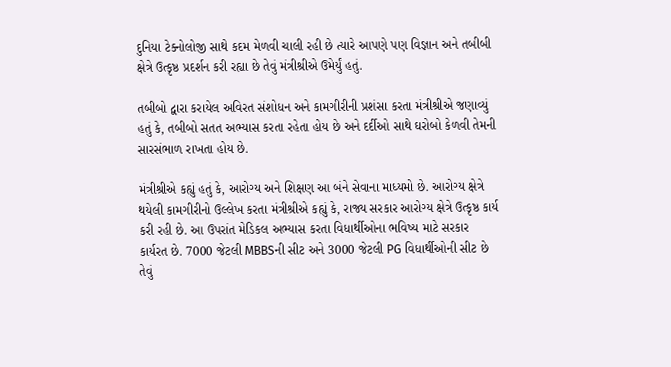દુનિયા ટેક્નોલોજી સાથે કદમ મેળવી ચાલી રહી છે ત્યારે આપણે પણ વિજ્ઞાન અને તબીબી ક્ષેત્રે ઉત્કૃષ્ઠ પ્રદર્શન કરી રહ્યા છે તેવું મંત્રીશ્રીએ ઉમેર્યું હતું.

તબીબો દ્વારા કરાયેલ અવિરત સંશોધન અને કામગીરીની પ્રશંસા કરતા મંત્રીશ્રીએ જણાવ્યું હતું કે, તબીબો સતત અભ્યાસ કરતા રહેતા હોય છે અને દર્દીઓ સાથે ઘરોબો કેળવી તેમની સારસંભાળ રાખતા હોય છે.

મંત્રીશ્રીએ કહ્યું હતું કે, આરોગ્ય અને શિક્ષણ આ બંને સેવાના માધ્યમો છે. આરોગ્ય ક્ષેત્રે થયેલી કામગીરીનો ઉલ્લેખ કરતા મંત્રીશ્રીએ કહ્યું કે, રાજ્ય સરકાર આરોગ્ય ક્ષેત્રે ઉત્કૃષ્ઠ કાર્ય કરી રહી છે. આ ઉપરાંત મેડિકલ અભ્યાસ કરતા વિધાર્થીઓના ભવિષ્ય માટે સરકાર કાર્યરત છે. 7000 જેટલી MBBSની સીટ અને 3000 જેટલી PG વિધાર્થીઓની સીટ છે તેવું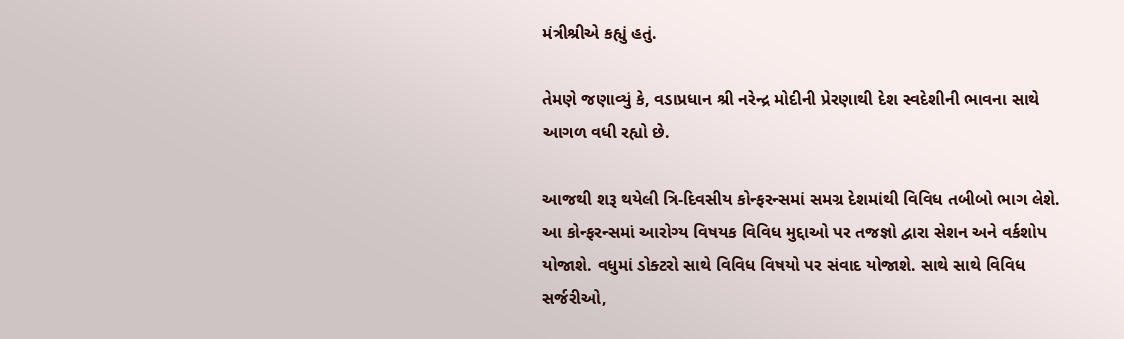મંત્રીશ્રીએ કહ્યું હતું.

તેમણે જણાવ્યું કે, વડાપ્રધાન શ્રી નરેન્દ્ર મોદીની પ્રેરણાથી દેશ સ્વદેશીની ભાવના સાથે આગળ વધી રહ્યો છે.

આજથી શરૂ થયેલી ત્રિ-દિવસીય કોન્ફરન્સમાં સમગ્ર દેશમાંથી વિવિધ તબીબો ભાગ લેશે. આ કોન્ફરન્સમાં આરોગ્ય વિષયક વિવિધ મુદ્દાઓ પર તજજ્ઞો દ્વારા સેશન અને વર્કશોપ યોજાશે. વધુમાં ડોક્ટરો સાથે વિવિધ વિષયો પર સંવાદ યોજાશે. સાથે સાથે વિવિધ સર્જરીઓ,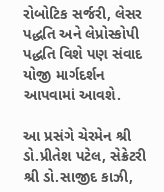રોબોટિક સર્જરી, લેસર પદ્ધતિ અને લેપ્રોસ્કોપી પદ્ધતિ વિશે પણ સંવાદ યોજી માર્ગદર્શન આપવામાં આવશે.

આ પ્રસંગે ચેરમેન શ્રી ડો.પ્રીતેશ પટેલ, સેક્રેટરી શ્રી ડો.સાજીદ કાઝી,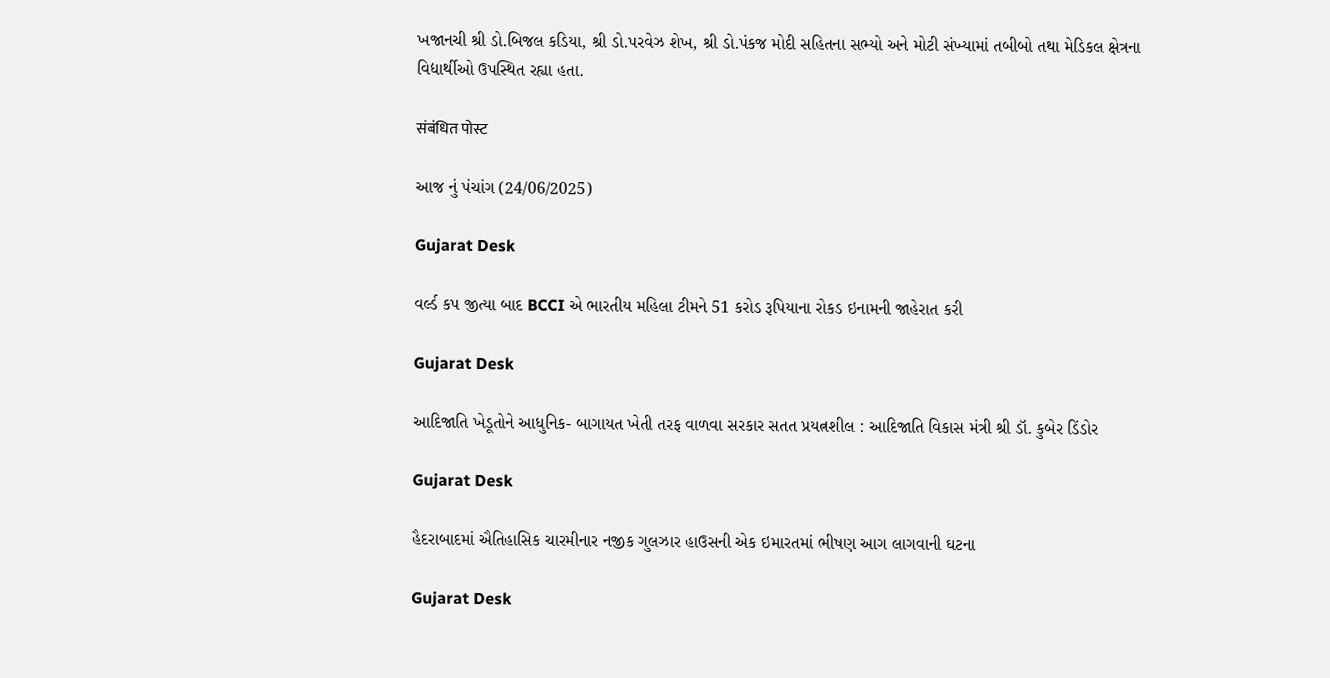ખજાનચી શ્રી ડો.બિજલ કડિયા, શ્રી ડો.પરવેઝ શેખ, શ્રી ડો.પંકજ મોદી સહિતના સભ્યો અને મોટી સંખ્યામાં તબીબો તથા મેડિકલ ક્ષેત્રના વિદ્યાર્થીઓ ઉપસ્થિત રહ્યા હતા.

संबंधित पोस्ट

આજ નું પંચાંગ (24/06/2025)

Gujarat Desk

વર્લ્ડ કપ જીત્યા બાદ BCCI એ ભારતીય મહિલા ટીમને 51 કરોડ રૂપિયાના રોકડ ઇનામની જાહેરાત કરી

Gujarat Desk

આદિજાતિ ખેડૂતોને આધુનિક- બાગાયત ખેતી તરફ વાળવા સરકાર સતત પ્રયત્નશીલ : આદિજાતિ વિકાસ મંત્રી શ્રી ડૉ. કુબેર ડિંડોર

Gujarat Desk

હૈદરાબાદમાં ઐતિહાસિક ચારમીનાર નજીક ગુલઝાર હાઉસની એક ઇમારતમાં ભીષણ આગ લાગવાની ઘટના

Gujarat Desk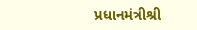પ્રધાનમંત્રીશ્રી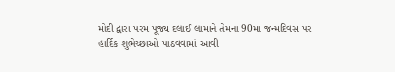મોદી દ્વારા પરમ પૂજ્ય દલાઈ લામાને તેમના 90મા જન્મદિવસ પર હાર્દિક શુભેચ્છાઓ પાઠવવામાં આવી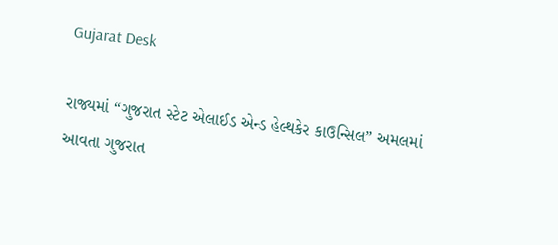Gujarat Desk

રાજ્યમાં “ગુજરાત સ્ટેટ એલાઈડ એન્‍ડ હેલ્થકેર કાઉન્‍સિલ” અમલમાં આવતા ગુજરાત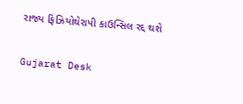રાજ્ય ફિઝિયોથેરાપી કાઉન્સિલ રદ્દ થશે

Gujarat Desk